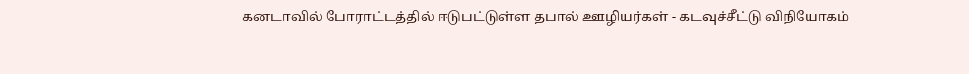கனடாவில் போராட்டத்தில் ஈடுபட்டுள்ள தபால் ஊழியர்கள் - கடவுச்சீட்டு விநியோகம்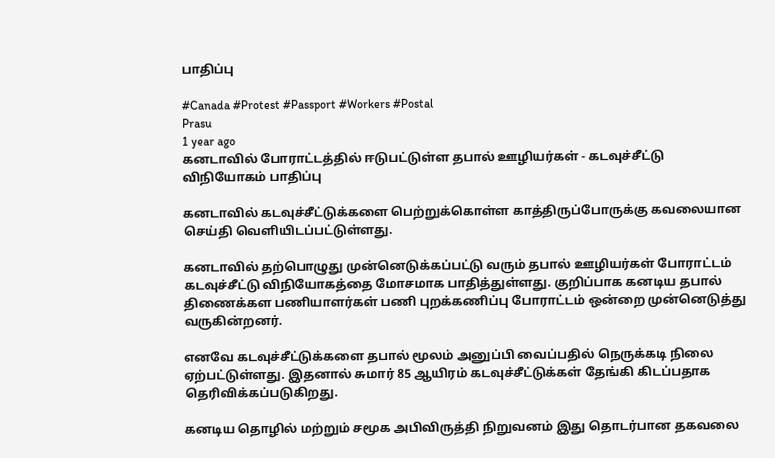பாதிப்பு

#Canada #Protest #Passport #Workers #Postal
Prasu
1 year ago
கனடாவில் போராட்டத்தில் ஈடுபட்டுள்ள தபால் ஊழியர்கள் - கடவுச்சீட்டு விநியோகம் பாதிப்பு

கனடாவில் கடவுச்சீட்டுக்களை பெற்றுக்கொள்ள காத்திருப்போருக்கு கவலையான செய்தி வெளியிடப்பட்டுள்ளது.

கனடாவில் தற்பொழுது முன்னெடுக்கப்பட்டு வரும் தபால் ஊழியர்கள் போராட்டம் கடவுச்சீட்டு விநியோகத்தை மோசமாக பாதித்துள்ளது. குறிப்பாக கனடிய தபால் திணைக்கள பணியாளர்கள் பணி புறக்கணிப்பு போராட்டம் ஒன்றை முன்னெடுத்து வருகின்றனர்.

எனவே கடவுச்சீட்டுக்களை தபால் மூலம் அனுப்பி வைப்பதில் நெருக்கடி நிலை ஏற்பட்டுள்ளது. இதனால் சுமார் 85 ஆயிரம் கடவுச்சீட்டுக்கள் தேங்கி கிடப்பதாக தெரிவிக்கப்படுகிறது.

கனடிய தொழில் மற்றும் சமூக அபிவிருத்தி நிறுவனம் இது தொடர்பான தகவலை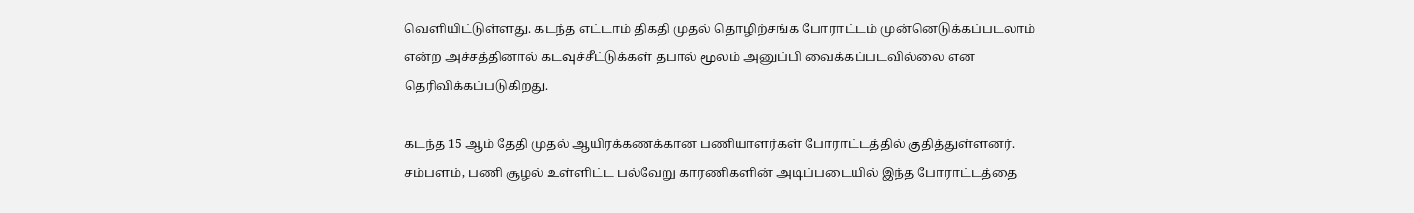வெளியிட்டுள்ளது. கடந்த எட்டாம் திகதி முதல் தொழிற்சங்க போராட்டம் முன்னெடுக்கப்படலாம் என்ற அச்சத்தினால் கடவுச்சீட்டுக்கள் தபால் மூலம் அனுப்பி வைக்கப்படவில்லை என தெரிவிக்கப்படுகிறது.

கடந்த 15 ஆம் தேதி முதல் ஆயிரக்கணக்கான பணியாளர்கள் போராட்டத்தில் குதித்துள்ளனர். சம்பளம், பணி சூழல் உள்ளிட்ட பல்வேறு காரணிகளின் அடிப்படையில் இந்த போராட்டத்தை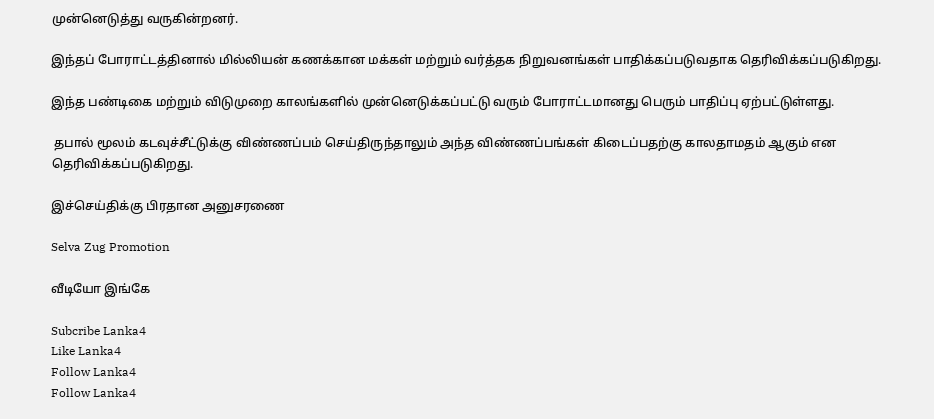முன்னெடுத்து வருகின்றனர்.

இந்தப் போராட்டத்தினால் மில்லியன் கணக்கான மக்கள் மற்றும் வர்த்தக நிறுவனங்கள் பாதிக்கப்படுவதாக தெரிவிக்கப்படுகிறது.

இந்த பண்டிகை மற்றும் விடுமுறை காலங்களில் முன்னெடுக்கப்பட்டு வரும் போராட்டமானது பெரும் பாதிப்பு ஏற்பட்டுள்ளது.

 தபால் மூலம் கடவுச்சீட்டுக்கு விண்ணப்பம் செய்திருந்தாலும் அந்த விண்ணப்பங்கள் கிடைப்பதற்கு காலதாமதம் ஆகும் என தெரிவிக்கப்படுகிறது.

இச்செய்திக்கு பிரதான அனுசரணை

Selva Zug Promotion

வீடியோ இங்கே

Subcribe Lanka4
Like Lanka4
Follow Lanka4
Follow Lanka4